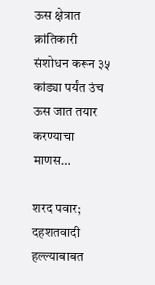ऊस क्षेत्रात क्रांतिकारी संशोधन करून ३५ कांड्या पर्यंत उंच ऊस जात तयार करण्याचा माणस…

शरद पवार; दहशतवादी हल्ल्याबाबत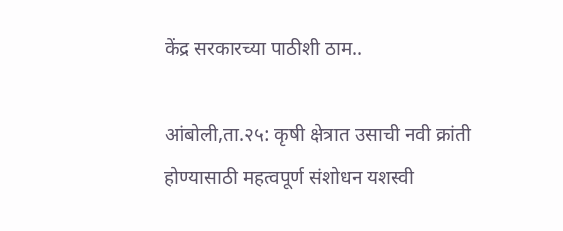केंद्र सरकारच्या पाठीशी ठाम..

आंबोली,ता.२५: कृषी क्षेत्रात उसाची नवी क्रांती होण्यासाठी महत्वपूर्ण संशोधन यशस्वी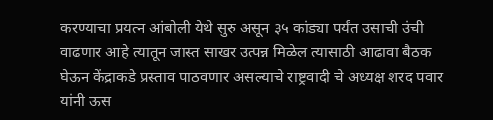करण्याचा प्रयत्न आंबोली येथे सुरु असून ३५ कांड्या पर्यंत उसाची उंची वाढणार आहे त्यातून जास्त साखर उत्पन्न मिळेल त्यासाठी आढावा बैठक घेऊन केंद्राकडे प्रस्ताव पाठवणार असल्याचे राष्ट्रवादी चे अध्यक्ष शरद पवार यांनी ऊस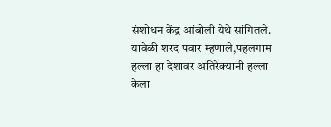संशोधन केंद्र आंबोली येथे सांगितले. यावेळी शरद पवार म्हणाले,पहलगाम हल्ला हा देशावर अतिरेक्यानी हल्ला केला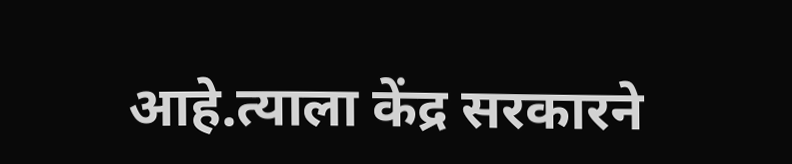आहे.त्याला केंद्र सरकारने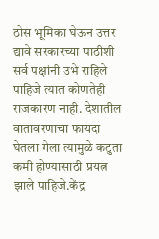ठोस भूमिका घेऊन उत्तर द्यावे सरकारच्या पाठीशी सर्व पक्षांनी उभे राहिले पाहिजे त्यात कोणतेही राजकारण नाही. देशातील वातावरणाचा फायदा घेतला गेला त्यामुळे कटुता कमी होण्यासाठी प्रयत्न झाले पाहिजे.केंद्र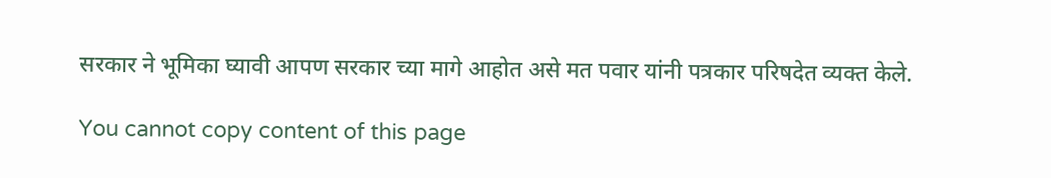सरकार ने भूमिका घ्यावी आपण सरकार च्या मागे आहोत असे मत पवार यांनी पत्रकार परिषदेत व्यक्त केले.

You cannot copy content of this page